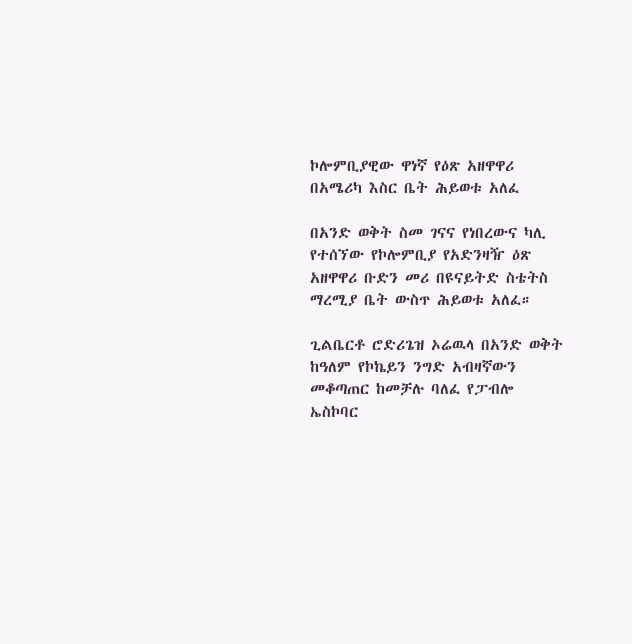ኮሎምቢያዊው ዋነኛ የዕጽ አዘዋዋሪ በአሜሪካ እስር ቤት ሕይወቱ አለፈ

በአንድ ወቅት ስመ ገናና የነበረውና ካሊ የተሰኘው የኮሎምቢያ የአድንዛዥ ዕጽ አዘዋዋሪ ቡድን መሪ በዩናይትድ ስቴትስ ማረሚያ ቤት ውስጥ ሕይወቱ አለፈ።

ጊልቤርቶ ሮድሪጌዝ ኦሬዉላ በአንድ ወቅት ከዓለም የኮኬይን ንግድ አብዛኛውን መቆጣጠር ከመቻሉ ባለፈ የፓብሎ ኤስኮባር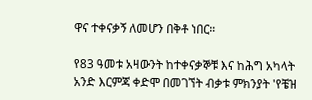ዋና ተቀናቃኝ ለመሆን በቅቶ ነበር።

የ83 ዓመቱ አዛውንት ከተቀናቃኞቹ እና ከሕግ አካላት አንድ እርምጃ ቀድሞ በመገኘት ብቃቱ ምክንያት 'የቼዝ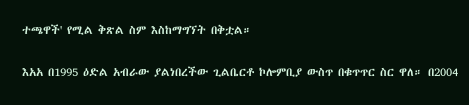ተጫዋች' የሚል ቅጽል ስም እስከማግኘት በቅቷል።

እአአ በ1995 ዕድል አብራው ያልነበረችው ጊልቤርቶ ኮሎምቢያ ውስጥ በቁጥጥር ስር ዋለ። በ2004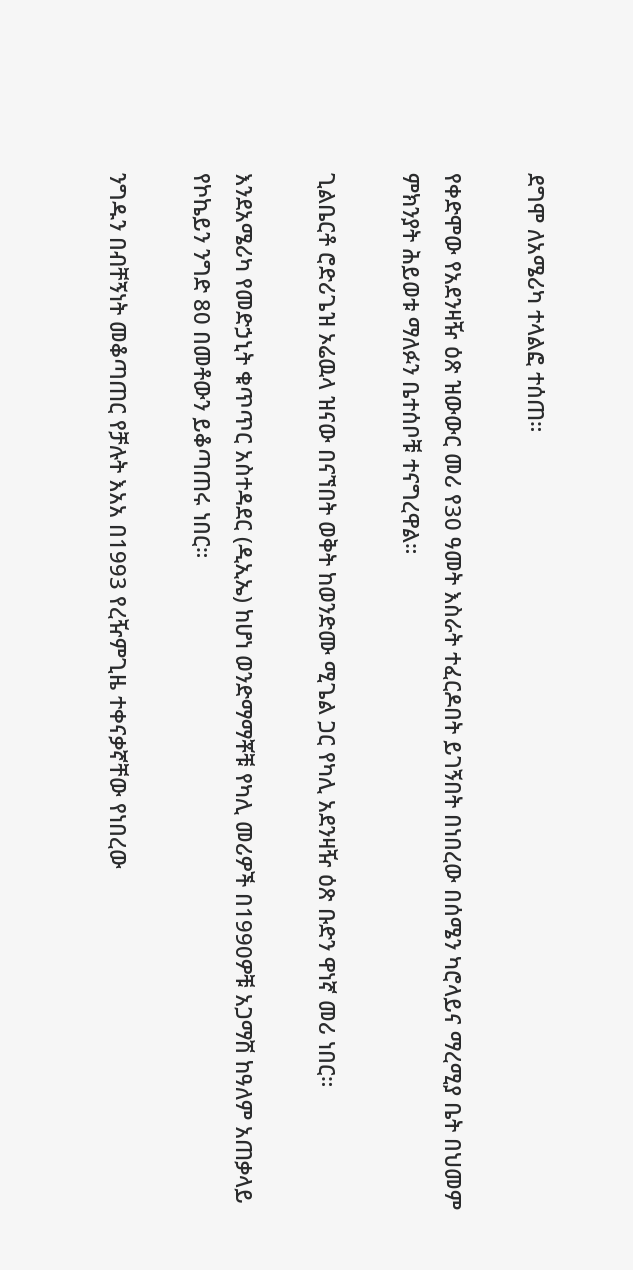ደግሞ ለአሜሪካ ተላልፎ ተሰጠ።

የቀድሞው የአደንዛዥ ዕጽ ዝውውር መሪ የ30 ዓመት እስራት ተፈርዶበት ይገኝበት በነበረው በሰሜን ካሮላይና ማረሚያ ቤት በህመም ምክንያት ሕይወቱ ማለፉን ቤተሰቦቹ ተናግረዋል።

ጊልቤርቶ ሮድሪጌዝ ኦሬዉላ ዝናው በናኘበት ወቅት ከወንድሙ ሚጌል ጋር የካሊ አደንዛዥ ዕጽ ቡድን ዋነኛ መሪ ነበር።

እንደአሜሪካ የመድኃኒት ቁጥጥር አስተዳደር (ዲኢኤ) ከሆነ ወንድማማቾቹ የካሊ መሪዎች በ1990ዎቹ አጋማሽ ከዓለም አጠቃላይ የኮኬይን ንግድ 80 በመቶውን ይቆጣጠሩ ነበር።

ንግዱን በብቸኝነት መቆጣጠር የቻሉት እአአ በ1993 የረዥምጊዜ ተቀናቃኛቸው የነበረው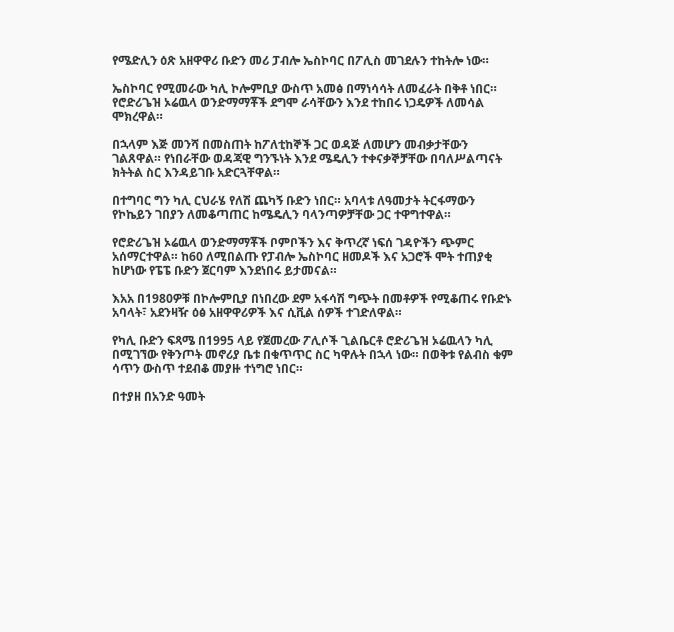የሜድሊን ዕጽ አዘዋዋሪ ቡድን መሪ ፓብሎ ኤስኮባር በፖሊስ መገደሉን ተከትሎ ነው።

ኤስኮባር የሚመራው ካሊ ኮሎምቢያ ውስጥ አመፅ በማነሳሳት ለመፈራት በቅቶ ነበር። የሮድሪጌዝ ኦሬዉላ ወንድማማቾች ደግሞ ራሳቸውን እንደ ተከበሩ ነጋዴዎች ለመሳል ሞክረዋል።

በኋላም እጅ መንሻ በመስጠት ከፖለቲከኞች ጋር ወዳጅ ለመሆን መብቃታቸውን ገልጸዋል። የነበራቸው ወዳጃዊ ግንኙነት እንደ ሜዴሊን ተቀናቃኞቻቸው በባለሥልጣናት ክትትል ስር እንዳይገቡ አድርጓቸዋል።

በተግባር ግን ካሊ ርህራሄ የለሽ ጨካኝ ቡድን ነበር። አባላቱ ለዓመታት ትርፋማውን የኮኬይን ገበያን ለመቆጣጠር ከሜዴሊን ባላንጣዎቻቸው ጋር ተዋግተዋል።

የሮድሪጌዝ ኦሬዉላ ወንድማማቾች ቦምቦችን እና ቅጥረኛ ነፍሰ ገዳዮችን ጭምር አሰማርተዋል። ከ60 ለሚበልጡ የፓብሎ ኤስኮባር ዘመዶች እና አጋሮች ሞት ተጠያቂ ከሆነው የፔፔ ቡድን ጀርባም እንደነበሩ ይታመናል።

እአአ በ1980ዎቹ በኮሎምቢያ በነበረው ደም አፋሳሽ ግጭት በመቶዎች የሚቆጠሩ የቡድኑ አባላት፣ አደንዛዥ ዕፅ አዘዋዋሪዎች እና ሲቪል ሰዎች ተገድለዋል።

የካሊ ቡድን ፍጻሜ በ1995 ላይ የጀመረው ፖሊሶች ጊልቤርቶ ሮድሪጌዝ ኦሬዉላን ካሊ በሚገኘው የቅንጦት መኖሪያ ቤቱ በቁጥጥር ስር ካዋሉት በኋላ ነው። በወቅቱ የልብስ ቁም ሳጥን ውስጥ ተደብቆ መያዙ ተነግሮ ነበር።

በተያዘ በአንድ ዓመት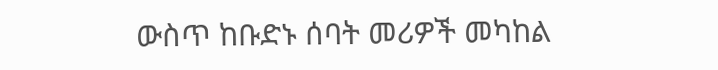ውስጥ ከቡድኑ ሰባት መሪዎች መካከል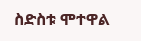ስድስቱ ሞተዋል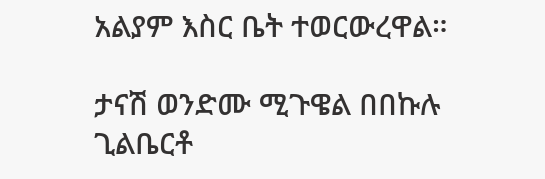አልያም እስር ቤት ተወርውረዋል።

ታናሽ ወንድሙ ሚጉዌል በበኩሉ ጊልቤርቶ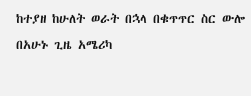ከተያዘ ከሁለት ወራት በኋላ በቁጥጥር ስር ውሎ በአሁኑ ጊዜ አሜሪካ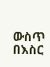ውስጥ በእስር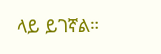ላይ ይገኛል።